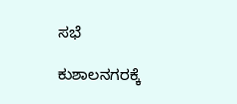ಸಭೆ

ಕುಶಾಲನಗರಕ್ಕೆ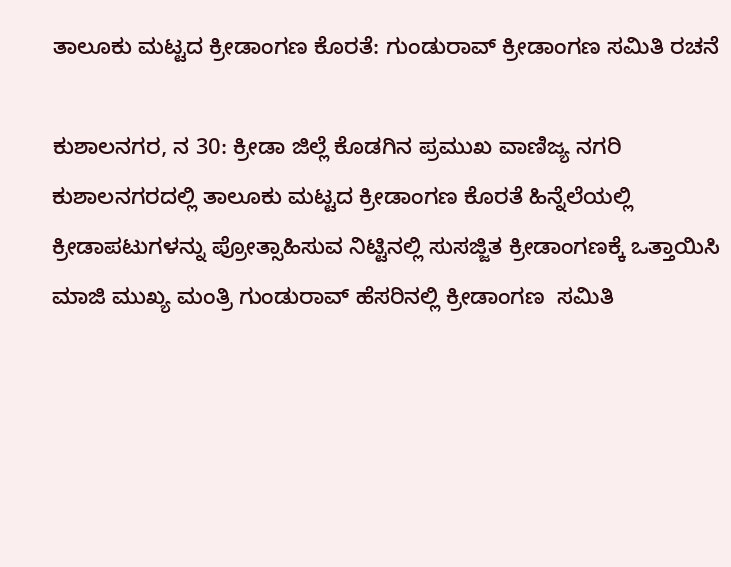ತಾಲೂಕು‌ ಮಟ್ಟದ ಕ್ರೀಡಾಂಗಣ ಕೊರತೆ: ಗುಂಡುರಾವ್ ಕ್ರೀಡಾಂಗಣ ಸಮಿತಿ ರಚನೆ

ಕುಶಾಲನಗರ, ನ 30: ಕ್ರೀಡಾ ಜಿಲ್ಲೆ ಕೊಡಗಿನ ಪ್ರಮುಖ ವಾಣಿಜ್ಯ‌ ನಗರಿ‌ ಕುಶಾಲನಗರದಲ್ಲಿ ತಾಲೂಕು‌ ಮಟ್ಟದ ಕ್ರೀಡಾಂಗಣ ಕೊರತೆ ಹಿನ್ನೆಲೆಯಲ್ಲಿ ಕ್ರೀಡಾಪಟುಗಳನ್ನು ಪ್ರೋತ್ಸಾಹಿಸುವ ನಿಟ್ಟಿನಲ್ಲಿ ಸುಸಜ್ಜಿತ ಕ್ರೀಡಾಂಗಣಕ್ಕೆ ಒತ್ತಾಯಿಸಿ ಮಾಜಿ‌ ಮುಖ್ಯ ಮಂತ್ರಿ ಗುಂಡುರಾವ್ ಹೆಸರಿನಲ್ಲಿ ಕ್ರೀಡಾಂಗಣ  ಸಮಿತಿ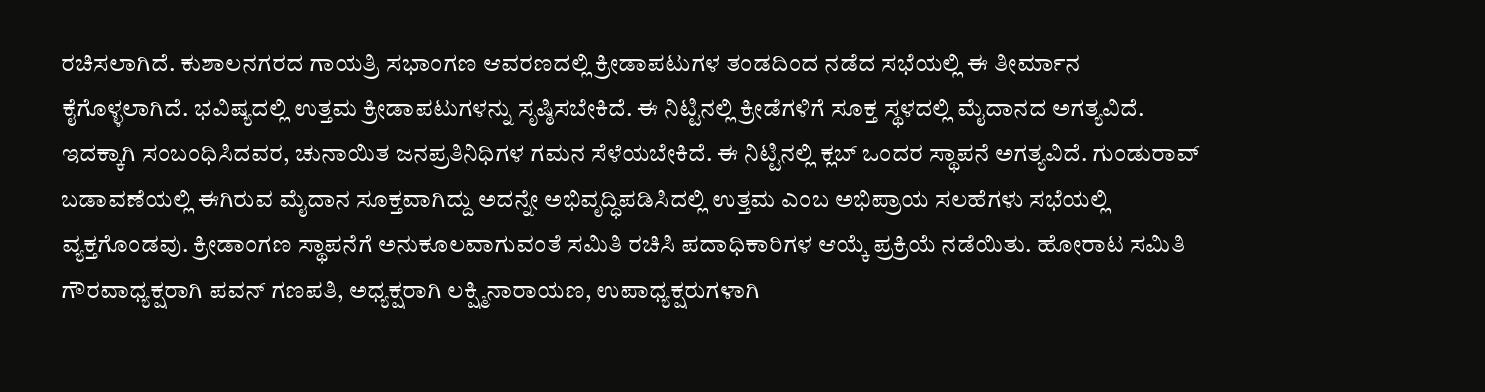ರಚಿಸಲಾಗಿದೆ. ಕುಶಾಲನಗರದ ಗಾಯತ್ರಿ ಸಭಾಂಗಣ ಆವರಣದಲ್ಲಿ ಕ್ರೀಡಾಪಟುಗಳ ತಂಡದಿಂದ‌ ನಡೆದ ಸಭೆಯಲ್ಲಿ ಈ ತೀರ್ಮಾನ ಕೈಗೊಳ್ಳಲಾಗಿದೆ. ಭವಿಷ್ಯದಲ್ಲಿ ಉತ್ತಮ‌ ಕ್ರೀಡಾಪಟುಗಳನ್ನು ಸೃಷ್ಠಿಸಬೇಕಿದೆ. ಈ‌ ನಿಟ್ಟಿನಲ್ಲಿ ಕ್ರೀಡೆಗಳಿಗೆ ಸೂಕ್ತ ಸ್ಥಳದಲ್ಲಿ ಮೈದಾನದ ಅಗತ್ಯವಿದೆ. ಇದಕ್ಕಾಗಿ ಸಂಬಂಧಿಸಿದವರ, ಚುನಾಯಿತ ಜನಪ್ರತಿನಿಧಿಗಳ ಗಮನ‌ ಸೆಳೆಯಬೇಕಿದೆ. ಈ ನಿಟ್ಟಿನಲ್ಲಿ ಕ್ಲಬ್ ಒಂದರ ಸ್ಥಾಪನೆ ಅಗತ್ಯವಿದೆ. ಗುಂಡುರಾವ್ ಬಡಾವಣೆಯಲ್ಲಿ ಈಗಿರುವ ಮೈದಾನ ಸೂಕ್ತವಾಗಿದ್ದು ಅದನ್ನೇ ಅಭಿವೃದ್ಧಿಪಡಿಸಿದಲ್ಲಿ ಉತ್ತಮ ಎಂಬ ಅಭಿಪ್ರಾಯ ಸಲಹೆಗಳು‌ ಸಭೆಯಲ್ಲಿ ವ್ಯಕ್ತಗೊಂಡವು. ಕ್ರೀಡಾಂಗಣ ಸ್ಥಾಪನೆಗೆ ಅನುಕೂಲವಾಗುವಂತೆ ಸಮಿತಿ ರಚಿಸಿ‌ ಪದಾಧಿಕಾರಿಗಳ ಆಯ್ಕೆ ಪ್ರಕ್ರಿಯೆ ನಡೆಯಿತು. ಹೋರಾಟ ಸಮಿತಿ ಗೌರವಾಧ್ಯಕ್ಷರಾಗಿ ಪವನ್ ಗಣಪತಿ, ಅಧ್ಯಕ್ಷರಾಗಿ ಲಕ್ಷ್ಮಿನಾರಾಯಣ, ಉಪಾಧ್ಯಕ್ಷರುಗಳಾಗಿ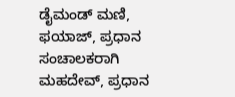ಡೈಮಂಡ್ ಮಣಿ, ಫಯಾಜ್, ಪ್ರಧಾನ ಸಂಚಾಲಕರಾಗಿ ಮಹದೇವ್, ಪ್ರಧಾನ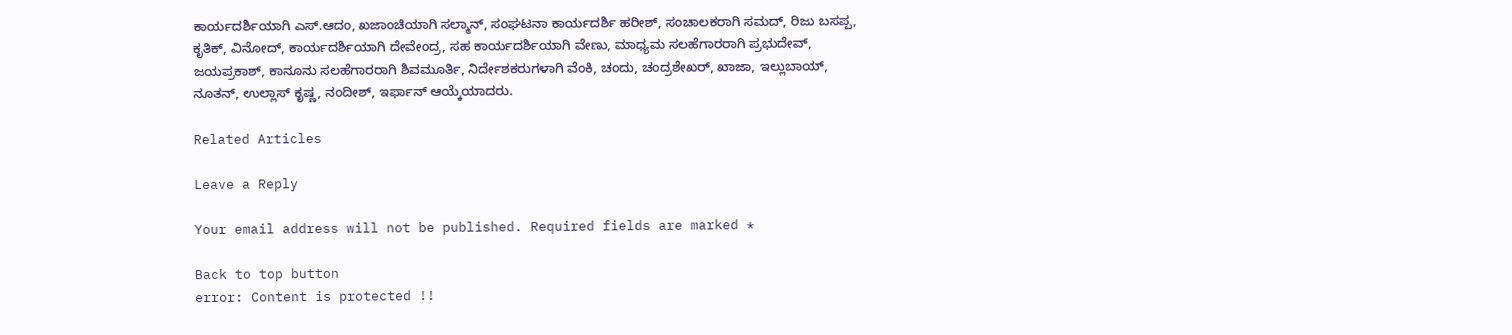ಕಾರ್ಯದರ್ಶಿಯಾಗಿ ಎಸ್.ಆದಂ, ಖಜಾಂಚಿಯಾಗಿ ಸಲ್ಮಾನ್, ಸಂಘಟನಾ ಕಾರ್ಯದರ್ಶಿ ಹರೀಶ್, ಸಂಚಾಲಕರಾಗಿ ಸಮದ್, ರಿಜು ಬಸಪ್ಪ, ಕೃತಿಕ್, ವಿನೋದ್, ಕಾರ್ಯದರ್ಶಿಯಾಗಿ ದೇವೇಂದ್ರ, ಸಹ ಕಾರ್ಯದರ್ಶಿಯಾಗಿ ವೇಣು, ಮಾಧ್ಯಮ ಸಲಹೆಗಾರರಾಗಿ ಪ್ರಭುದೇವ್, ಜಯಪ್ರಕಾಶ್, ಕಾನೂನು ಸಲಹೆಗಾರರಾಗಿ ಶಿವಮೂರ್ತಿ, ನಿರ್ದೇಶಕರುಗಳಾಗಿ ವೆಂಕಿ, ಚಂದು, ಚಂದ್ರಶೇಖರ್, ಖಾಜಾ, ಇಲ್ಲುಬಾಯ್, ನೂತನ್, ಉಲ್ಲಾಸ್ ಕೃಷ್ಣ, ನಂದೀಶ್, ಇರ್ಫಾನ್ ಆಯ್ಕೆಯಾದರು.

Related Articles

Leave a Reply

Your email address will not be published. Required fields are marked *

Back to top button
error: Content is protected !!